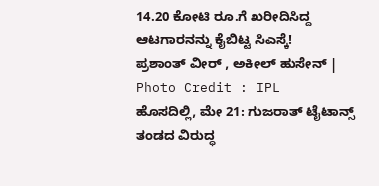14.20 ಕೋಟಿ ರೂ.ಗೆ ಖರೀದಿಸಿದ್ದ ಆಟಗಾರನನ್ನು ಕೈಬಿಟ್ಟ ಸಿಎಸ್ಕೆ!
ಪ್ರಶಾಂತ್ ವೀರ್ , ಅಕೀಲ್ ಹುಸೇನ್ | Photo Credit : IPL
ಹೊಸದಿಲ್ಲಿ, ಮೇ 21: ಗುಜರಾತ್ ಟೈಟಾನ್ಸ್ ತಂಡದ ವಿರುದ್ಧ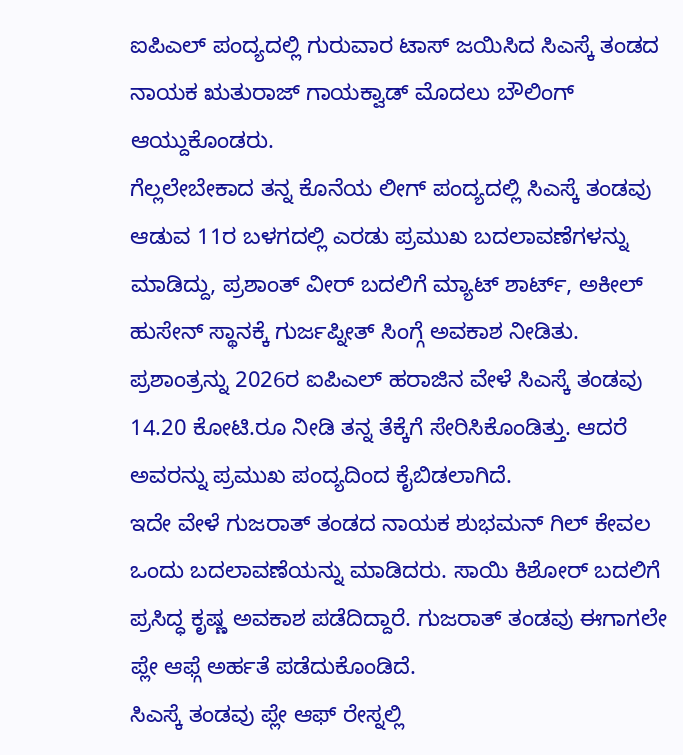ಐಪಿಎಲ್ ಪಂದ್ಯದಲ್ಲಿ ಗುರುವಾರ ಟಾಸ್ ಜಯಿಸಿದ ಸಿಎಸ್ಕೆ ತಂಡದ ನಾಯಕ ಋತುರಾಜ್ ಗಾಯಕ್ವಾಡ್ ಮೊದಲು ಬೌಲಿಂಗ್ ಆಯ್ದುಕೊಂಡರು.
ಗೆಲ್ಲಲೇಬೇಕಾದ ತನ್ನ ಕೊನೆಯ ಲೀಗ್ ಪಂದ್ಯದಲ್ಲಿ ಸಿಎಸ್ಕೆ ತಂಡವು ಆಡುವ 11ರ ಬಳಗದಲ್ಲಿ ಎರಡು ಪ್ರಮುಖ ಬದಲಾವಣೆಗಳನ್ನು ಮಾಡಿದ್ದು, ಪ್ರಶಾಂತ್ ವೀರ್ ಬದಲಿಗೆ ಮ್ಯಾಟ್ ಶಾರ್ಟ್, ಅಕೀಲ್ ಹುಸೇನ್ ಸ್ಥಾನಕ್ಕೆ ಗುರ್ಜಪ್ನೀತ್ ಸಿಂಗ್ಗೆ ಅವಕಾಶ ನೀಡಿತು.
ಪ್ರಶಾಂತ್ರನ್ನು 2026ರ ಐಪಿಎಲ್ ಹರಾಜಿನ ವೇಳೆ ಸಿಎಸ್ಕೆ ತಂಡವು 14.20 ಕೋಟಿ.ರೂ ನೀಡಿ ತನ್ನ ತೆಕ್ಕೆಗೆ ಸೇರಿಸಿಕೊಂಡಿತ್ತು. ಆದರೆ ಅವರನ್ನು ಪ್ರಮುಖ ಪಂದ್ಯದಿಂದ ಕೈಬಿಡಲಾಗಿದೆ.
ಇದೇ ವೇಳೆ ಗುಜರಾತ್ ತಂಡದ ನಾಯಕ ಶುಭಮನ್ ಗಿಲ್ ಕೇವಲ ಒಂದು ಬದಲಾವಣೆಯನ್ನು ಮಾಡಿದರು. ಸಾಯಿ ಕಿಶೋರ್ ಬದಲಿಗೆ ಪ್ರಸಿದ್ಧ ಕೃಷ್ಣ ಅವಕಾಶ ಪಡೆದಿದ್ದಾರೆ. ಗುಜರಾತ್ ತಂಡವು ಈಗಾಗಲೇ ಪ್ಲೇ ಆಫ್ಗೆ ಅರ್ಹತೆ ಪಡೆದುಕೊಂಡಿದೆ.
ಸಿಎಸ್ಕೆ ತಂಡವು ಪ್ಲೇ ಆಫ್ ರೇಸ್ನಲ್ಲಿ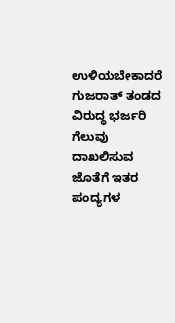ಉಳಿಯಬೇಕಾದರೆ ಗುಜರಾತ್ ತಂಡದ ವಿರುದ್ಧ ಭರ್ಜರಿ ಗೆಲುವು ದಾಖಲಿಸುವ ಜೊತೆಗೆ ಇತರ ಪಂದ್ಯಗಳ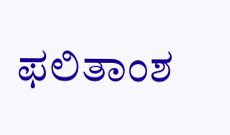ಫಲಿತಾಂಶ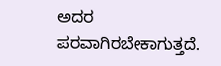ಅದರ ಪರವಾಗಿರಬೇಕಾಗುತ್ತದೆ.